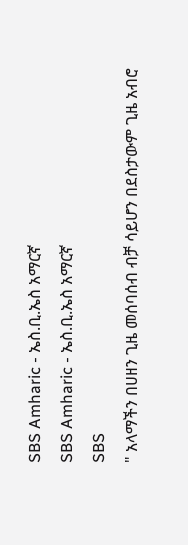SBS Amharic - ኤስ.ቢ.ኤስ አማርኛ
SBS Amharic - ኤስ.ቢ.ኤስ አማርኛ
SBS
" አላማችን በሀዘን ጊዜ መሰባሰብ ብቻ ሳይሆን በደስታውም ጊዜ አብሮ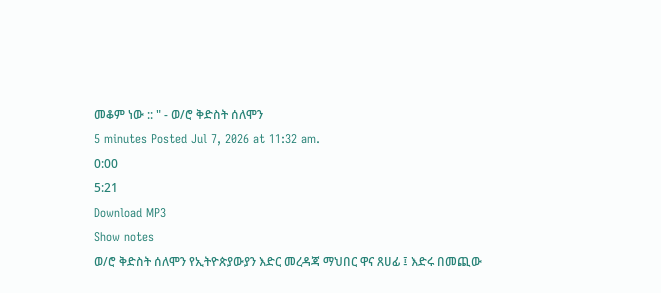መቆም ነው :: " - ወ/ሮ ቅድስት ሰለሞን
5 minutes Posted Jul 7, 2026 at 11:32 am.
0:00
5:21
Download MP3
Show notes
ወ/ሮ ቅድስት ሰለሞን የኢትዮጵያውያን እድር መረዳጃ ማህበር ዋና ጸሀፊ ፤ እድሩ በመጪው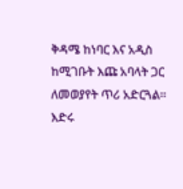ቅዳሜ ከነባር እና አዲስ ከሚገቡት እጩ አባላት ጋር ለመወያየት ጥሪ አድርጓል። እድሩ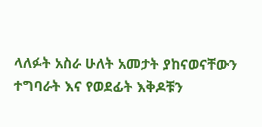ላለፉት አስራ ሁለት አመታት ያከናወናቸውን ተግባራት እና የወደፊት እቅዶቹን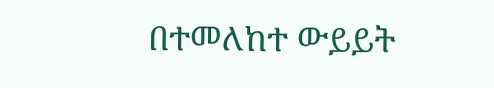በተመለከተ ውይይት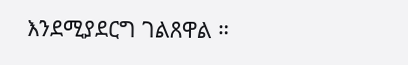እንደሚያደርግ ገልጸዋል ።